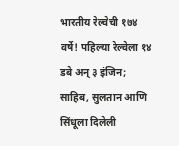भारतीय रेल्वेची १७४ वर्षे! पहिल्या रेल्वेला १४ डबे अन् ३ इंजिन; साहिब, सुलतान आणि सिंधूला दिलेली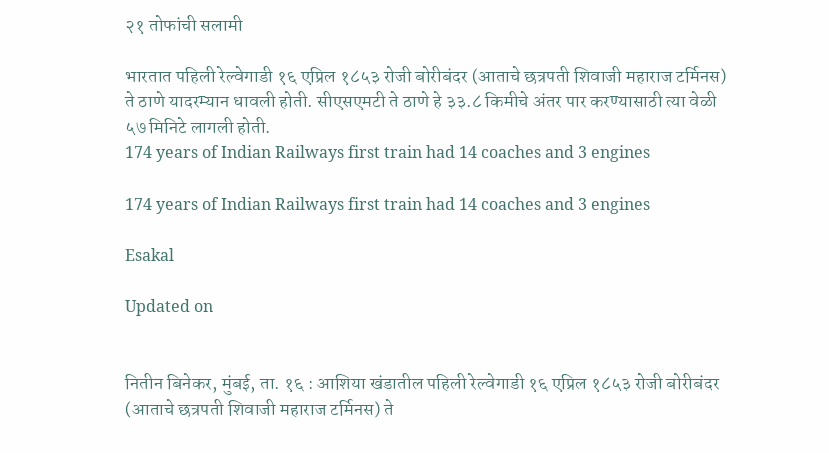२१ तोफांची सलामी

भारतात पहिली रेल्वेगाडी १६ एप्रिल १८५३ रोजी बोरीबंदर (आताचे छत्रपती शिवाजी महाराज टर्मिनस) ते ठाणे यादरम्यान धावली होती. सीएसएमटी ते ठाणे हे ३३.८ किमीचे अंतर पार करण्यासाठी त्या वेळी ५७ मिनिटे लागली होती.
174 years of Indian Railways first train had 14 coaches and 3 engines

174 years of Indian Railways first train had 14 coaches and 3 engines

Esakal

Updated on


नितीन बिनेकर, मुंबई, ता. १६ : आशिया खंडातील पहिली रेल्वेगाडी १६ एप्रिल १८५३ रोजी बोरीबंदर (आताचे छत्रपती शिवाजी महाराज टर्मिनस) ते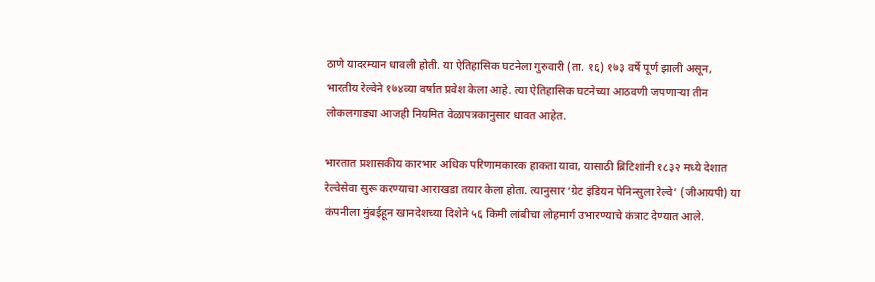ठाणे यादरम्यान धावली होती. या ऐतिहासिक घटनेला गुरुवारी (ता. १६) १७३ वर्षे पूर्ण झाली असून, भारतीय रेल्वेने १७४व्या वर्षात प्रवेश केला आहे. त्या ऐतिहासिक घटनेच्या आठवणी जपणाऱ्या तीन लोकलगाड्या आजही नियमित वेळापत्रकानुसार धावत आहेत.

भारतात प्रशासकीय कारभार अधिक परिणामकारक हाकता यावा, यासाठी ब्रिटिशांनी १८३२ मध्ये देशात रेल्वेसेवा सुरू करण्याचा आराखडा तयार केला होता. त्यानुसार ‘ग्रेट इंडियन पेनिन्सुला रेल्वे’ (जीआयपी) या कंपनीला मुंबईहून खानदेशच्या दिशेने ५६ किमी लांबीचा लोहमार्ग उभारण्याचे कंत्राट देण्यात आले.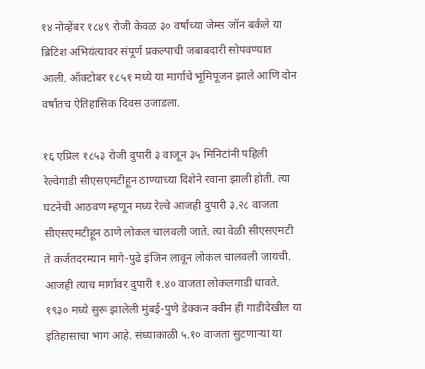१४ नोव्हेंबर १८४९ रोजी केवळ ३० वर्षांच्या जेम्स जॉन बर्कले या ब्रिटिश अभियंत्यावर संपूर्ण प्रकल्पाची जबाबदारी सोपवण्यात आली. ऑक्टोबर १८५१ मध्ये या मार्गाचे भूमिपूजन झाले आणि दोन वर्षांतच ऐतिहासिक दिवस उजाडला.

१६ एप्रिल १८५३ रोजी दुपारी ३ वाजून ३५ मिनिटांनी पहिली रेल्वेगाडी सीएसएमटीहून ठाण्याच्या दिशेने रवाना झाली होती. त्या घटनेची आठवण म्हणून मध्य रेल्वे आजही दुपारी ३.२८ वाजता सीएसएमटीहून ठाणे लोकल चालवली जाते. त्या वेळी सीएसएमटी ते कर्जतदरम्यान मागे-पुढे इंजिन लावून लोकल चालवली जायची. आजही त्याच मार्गावर दुपारी १.४० वाजता लोकलगाडी धावते. १९३० मध्ये सुरू झालेली मुंबई-पुणे डेक्कन क्वीन ही गाडीदेखील या इतिहासाचा भाग आहे. संध्याकाळी ५.१० वाजता सुटणाऱ्या या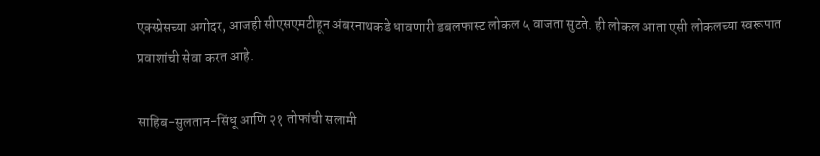एक्स्प्रेसच्या अगोदर, आजही सीएसएमटीहून अंबरनाथकडे धावणारी डबलफास्ट लोकल ५ वाजता सुटते. ही लोकल आता एसी लोकलच्या स्वरूपात प्रवाशांची सेवा करत आहे.

साहिब-सुलतान-सिंधू आणि २१ तोफांची सलामी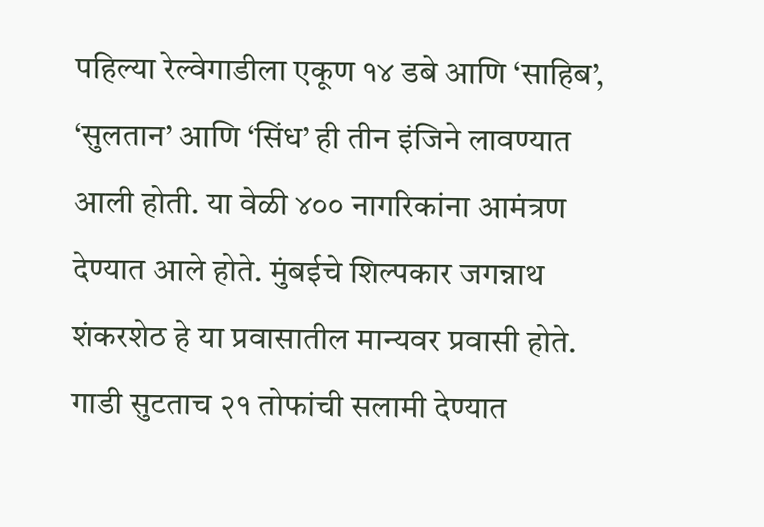पहिल्या रेल्वेगाडीला एकूण १४ डबे आणि ‘साहिब’, ‘सुलतान’ आणि ‘सिंध’ ही तीन इंजिने लावण्यात आली होती. या वेळी ४०० नागरिकांना आमंत्रण देण्यात आले होते. मुंबईचे शिल्पकार जगन्नाथ शंकरशेठ हे या प्रवासातील मान्यवर प्रवासी होते. गाडी सुटताच २१ तोफांची सलामी देण्यात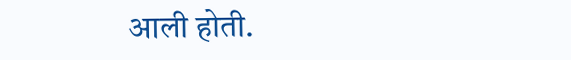आली होती.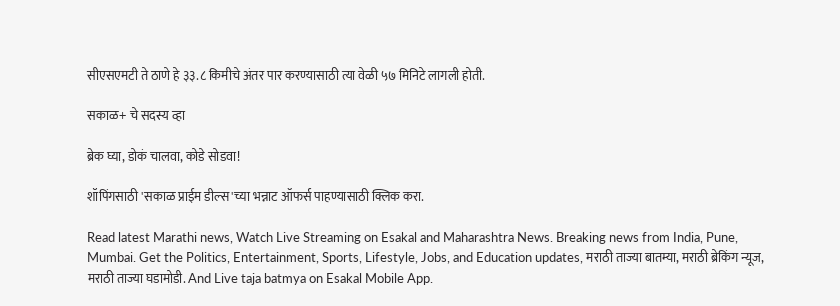सीएसएमटी ते ठाणे हे ३३.८ किमीचे अंतर पार करण्यासाठी त्या वेळी ५७ मिनिटे लागली होती.

सकाळ+ चे सदस्य व्हा

ब्रेक घ्या, डोकं चालवा, कोडे सोडवा!

शॉपिंगसाठी 'सकाळ प्राईम डील्स'च्या भन्नाट ऑफर्स पाहण्यासाठी क्लिक करा.

Read latest Marathi news, Watch Live Streaming on Esakal and Maharashtra News. Breaking news from India, Pune, Mumbai. Get the Politics, Entertainment, Sports, Lifestyle, Jobs, and Education updates, मराठी ताज्या बातम्या, मराठी ब्रेकिंग न्यूज, मराठी ताज्या घडामोडी. And Live taja batmya on Esakal Mobile App.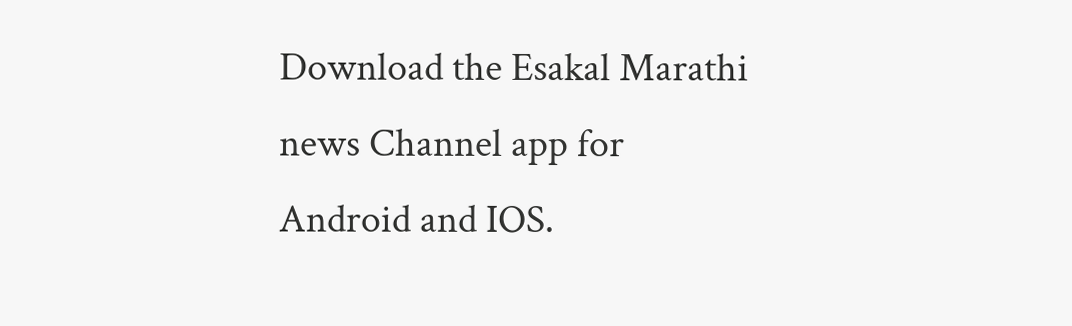Download the Esakal Marathi news Channel app for Android and IOS.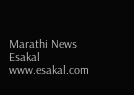Marathi News Esakal
www.esakal.com